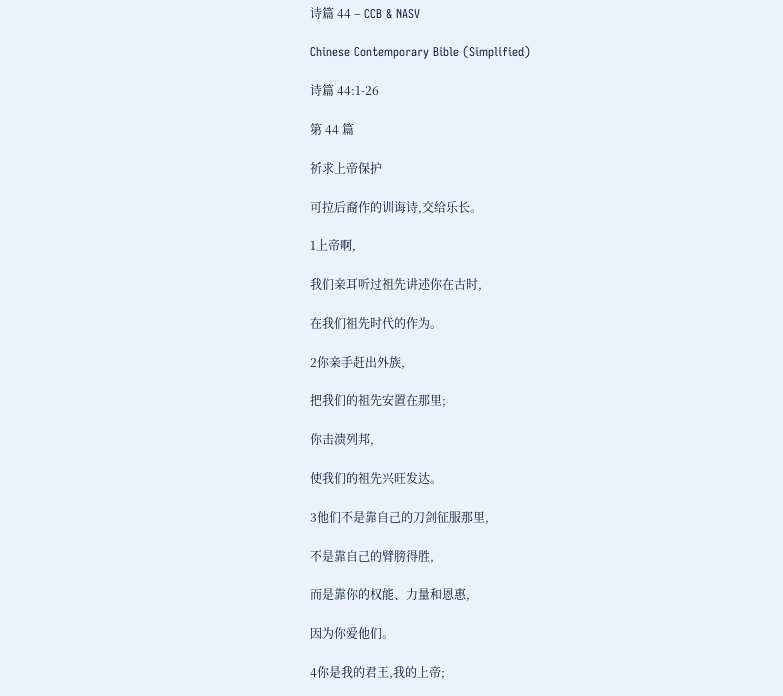诗篇 44 – CCB & NASV

Chinese Contemporary Bible (Simplified)

诗篇 44:1-26

第 44 篇

祈求上帝保护

可拉后裔作的训诲诗,交给乐长。

1上帝啊,

我们亲耳听过祖先讲述你在古时,

在我们祖先时代的作为。

2你亲手赶出外族,

把我们的祖先安置在那里;

你击溃列邦,

使我们的祖先兴旺发达。

3他们不是靠自己的刀剑征服那里,

不是靠自己的臂膀得胜,

而是靠你的权能、力量和恩惠,

因为你爱他们。

4你是我的君王,我的上帝;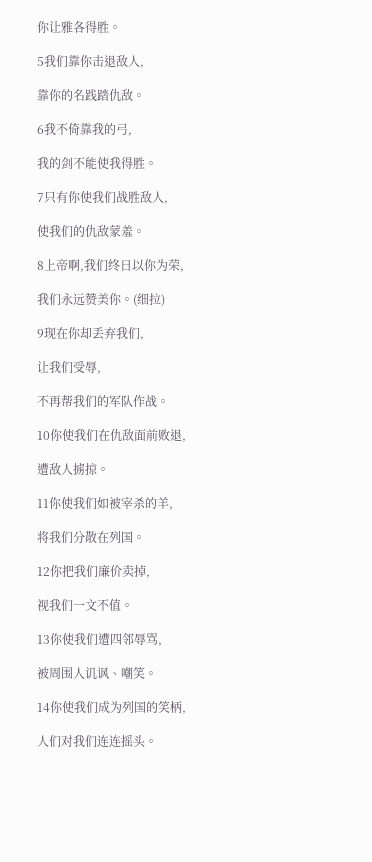你让雅各得胜。

5我们靠你击退敌人,

靠你的名践踏仇敌。

6我不倚靠我的弓,

我的剑不能使我得胜。

7只有你使我们战胜敌人,

使我们的仇敌蒙羞。

8上帝啊,我们终日以你为荣,

我们永远赞美你。(细拉)

9现在你却丢弃我们,

让我们受辱,

不再帮我们的军队作战。

10你使我们在仇敌面前败退,

遭敌人掳掠。

11你使我们如被宰杀的羊,

将我们分散在列国。

12你把我们廉价卖掉,

视我们一文不值。

13你使我们遭四邻辱骂,

被周围人讥讽、嘲笑。

14你使我们成为列国的笑柄,

人们对我们连连摇头。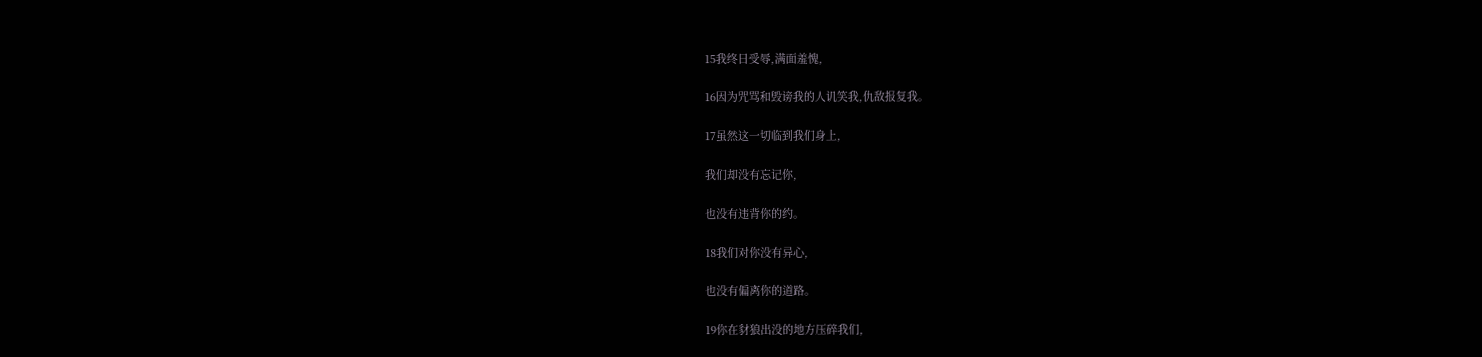15我终日受辱,满面羞愧,

16因为咒骂和毁谤我的人讥笑我,仇敌报复我。

17虽然这一切临到我们身上,

我们却没有忘记你,

也没有违背你的约。

18我们对你没有异心,

也没有偏离你的道路。

19你在豺狼出没的地方压碎我们,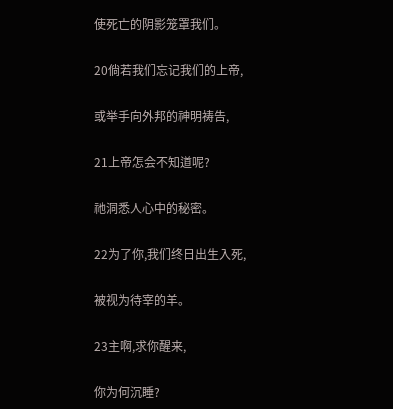使死亡的阴影笼罩我们。

20倘若我们忘记我们的上帝,

或举手向外邦的神明祷告,

21上帝怎会不知道呢?

祂洞悉人心中的秘密。

22为了你,我们终日出生入死,

被视为待宰的羊。

23主啊,求你醒来,

你为何沉睡?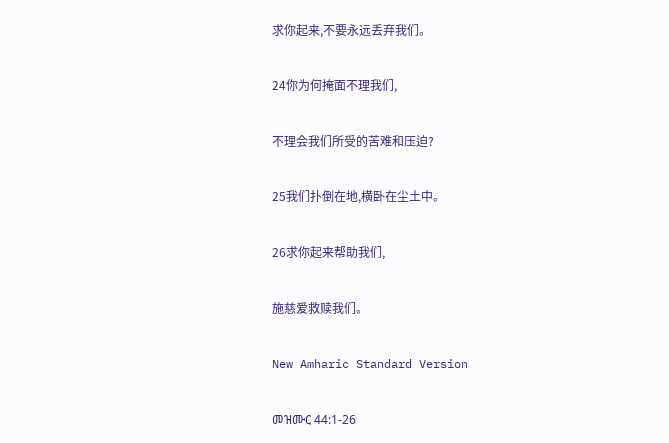求你起来,不要永远丢弃我们。

24你为何掩面不理我们,

不理会我们所受的苦难和压迫?

25我们扑倒在地,横卧在尘土中。

26求你起来帮助我们,

施慈爱救赎我们。

New Amharic Standard Version

መዝሙር 44:1-26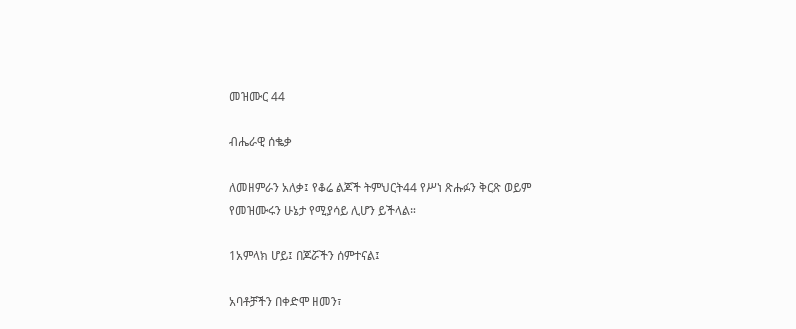መዝሙር 44

ብሔራዊ ሰቈቃ

ለመዘምራን አለቃ፤ የቆሬ ልጆች ትምህርት44 የሥነ ጽሑፉን ቅርጽ ወይም የመዝሙሩን ሁኔታ የሚያሳይ ሊሆን ይችላል።

1አምላክ ሆይ፤ በጆሯችን ሰምተናል፤

አባቶቻችን በቀድሞ ዘመን፣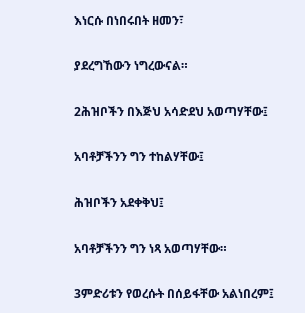እነርሱ በነበሩበት ዘመን፣

ያደረግኸውን ነግረውናል።

2ሕዝቦችን በእጅህ አሳድደህ አወጣሃቸው፤

አባቶቻችንን ግን ተከልሃቸው፤

ሕዝቦችን አደቀቅህ፤

አባቶቻችንን ግን ነጻ አወጣሃቸው።

3ምድሪቱን የወረሱት በሰይፋቸው አልነበረም፤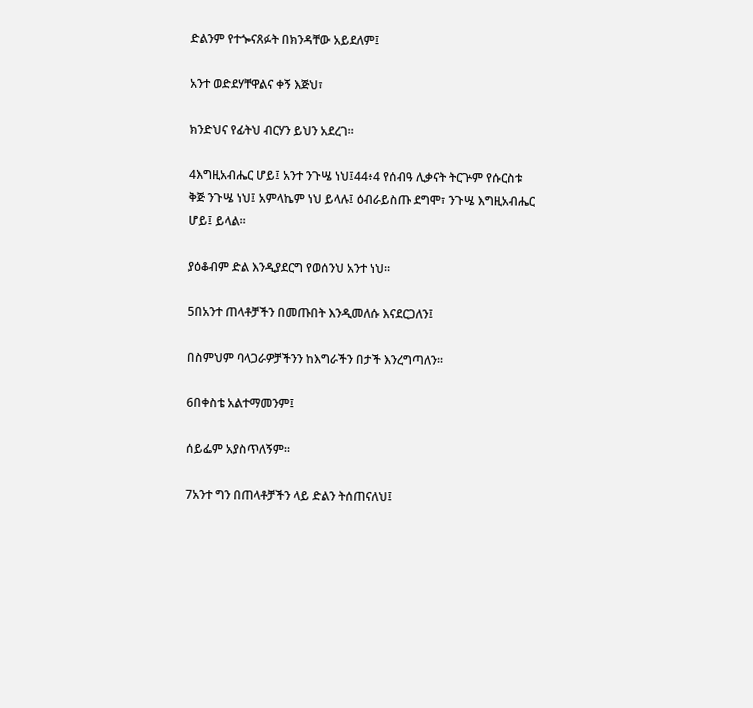ድልንም የተጐናጸፉት በክንዳቸው አይደለም፤

አንተ ወድደሃቸዋልና ቀኝ እጅህ፣

ክንድህና የፊትህ ብርሃን ይህን አደረገ።

4እግዚአብሔር ሆይ፤ አንተ ንጉሤ ነህ፤44፥4 የሰብዓ ሊቃናት ትርጕም የሱርስቱ ቅጅ ንጉሤ ነህ፤ አምላኬም ነህ ይላሉ፤ ዕብራይስጡ ደግሞ፣ ንጉሤ እግዚአብሔር ሆይ፤ ይላል።

ያዕቆብም ድል እንዲያደርግ የወሰንህ አንተ ነህ።

5በአንተ ጠላቶቻችን በመጡበት እንዲመለሱ እናደርጋለን፤

በስምህም ባላጋራዎቻችንን ከእግራችን በታች እንረግጣለን።

6በቀስቴ አልተማመንም፤

ሰይፌም አያስጥለኝም።

7አንተ ግን በጠላቶቻችን ላይ ድልን ትሰጠናለህ፤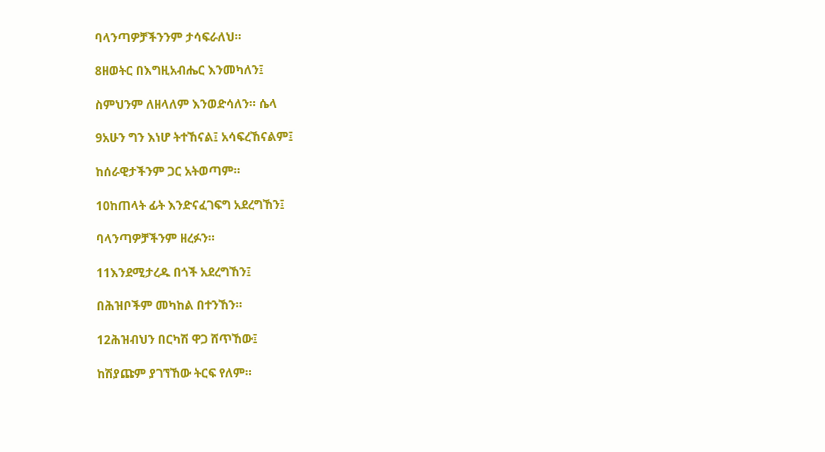ባላንጣዎቻችንንም ታሳፍራለህ።

8ዘወትር በእግዚአብሔር እንመካለን፤

ስምህንም ለዘላለም እንወድሳለን። ሴላ

9አሁን ግን እነሆ ትተኸናል፤ አሳፍረኸናልም፤

ከሰራዊታችንም ጋር አትወጣም።

10ከጠላት ፊት እንድናፈገፍግ አደረግኸን፤

ባላንጣዎቻችንም ዘረፉን።

11እንደሚታረዱ በጎች አደረግኸን፤

በሕዝቦችም መካከል በተንኸን።

12ሕዝብህን በርካሽ ዋጋ ሸጥኸው፤

ከሽያጩም ያገኘኸው ትርፍ የለም።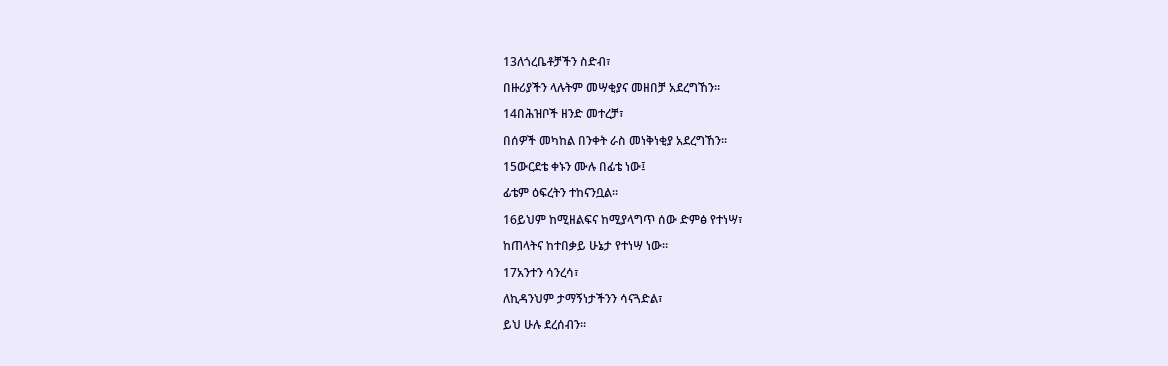13ለጎረቤቶቻችን ስድብ፣

በዙሪያችን ላሉትም መሣቂያና መዘበቻ አደረግኸን።

14በሕዝቦች ዘንድ መተረቻ፣

በሰዎች መካከል በንቀት ራስ መነቅነቂያ አደረግኸን።

15ውርደቴ ቀኑን ሙሉ በፊቴ ነው፤

ፊቴም ዕፍረትን ተከናንቧል።

16ይህም ከሚዘልፍና ከሚያላግጥ ሰው ድምፅ የተነሣ፣

ከጠላትና ከተበቃይ ሁኔታ የተነሣ ነው።

17አንተን ሳንረሳ፣

ለኪዳንህም ታማኝነታችንን ሳናጓድል፣

ይህ ሁሉ ደረሰብን።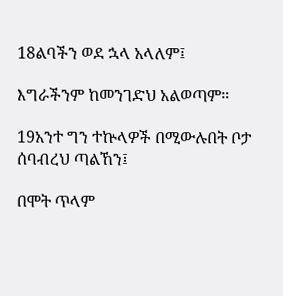18ልባችን ወደ ኋላ አላለም፤

እግራችንም ከመንገድህ አልወጣም።

19አንተ ግን ተኵላዎች በሚውሉበት ቦታ ሰባብረህ ጣልኸን፤

በሞት ጥላም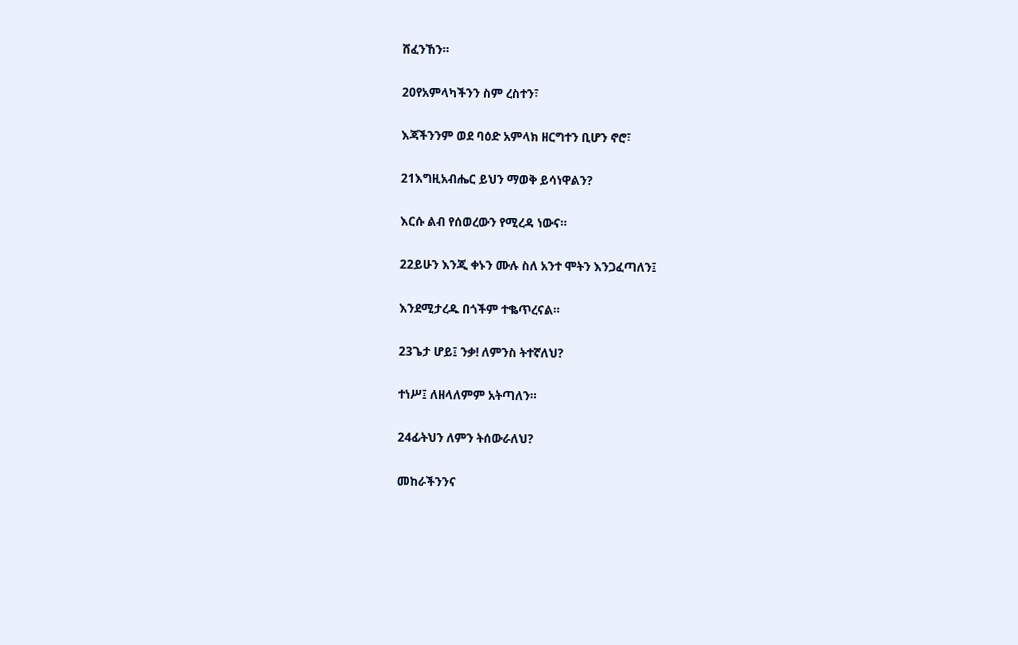ሸፈንኸን።

20የአምላካችንን ስም ረስተን፣

እጃችንንም ወደ ባዕድ አምላክ ዘርግተን ቢሆን ኖሮ፣

21እግዚአብሔር ይህን ማወቅ ይሳነዋልን?

እርሱ ልብ የሰወረውን የሚረዳ ነውና።

22ይሁን እንጂ ቀኑን ሙሉ ስለ አንተ ሞትን እንጋፈጣለን፤

እንደሚታረዱ በጎችም ተቈጥረናል።

23ጌታ ሆይ፤ ንቃ! ለምንስ ትተኛለህ?

ተነሥ፤ ለዘላለምም አትጣለን።

24ፊትህን ለምን ትሰውራለህ?

መከራችንንና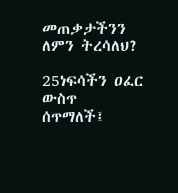መጠቃታችንን ለምን ትረሳለህ?

25ነፍሳችን ዐፈር ውስጥ ሰጥማለች፤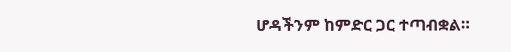ሆዳችንም ከምድር ጋር ተጣብቋል።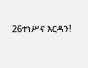26ተነሥና እርዳን!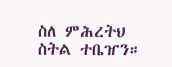ስለ ምሕረትህ ስትል ተቤዠን።